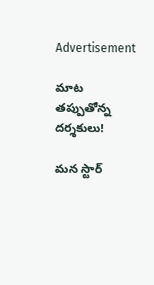Advertisement

మాట తప్పుతోన్న దర్శకులు!

మన స్టార్‌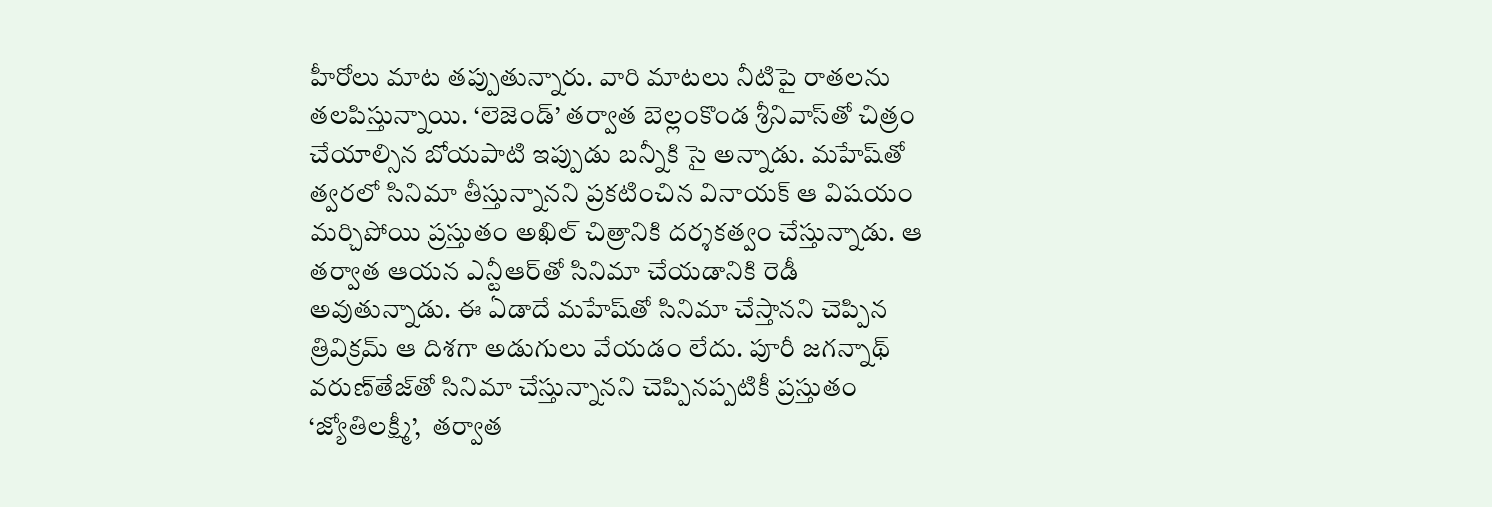హీరోలు మాట తప్పుతున్నారు. వారి మాటలు నీటిపై రాతలను తలపిస్తున్నాయి. ‘లెజెండ్‌’ తర్వాత బెల్లంకొండ శ్రీనివాస్‌తో చిత్రం చేయాల్సిన బోయపాటి ఇప్పుడు బన్నీకి సై అన్నాడు. మహేష్‌తో త్వరలో సినిమా తీస్తున్నానని ప్రకటించిన వినాయక్‌ ఆ విషయం మర్చిపోయి ప్రస్తుతం అఖిల్‌ చిత్రానికి దర్శకత్వం చేస్తున్నాడు. ఆ తర్వాత ఆయన ఎన్టీఆర్‌తో సినిమా చేయడానికి రెడీ అవుతున్నాడు. ఈ ఏడాదే మహేష్‌తో సినిమా చేస్తానని చెప్పిన త్రివిక్రమ్‌ ఆ దిశగా అడుగులు వేయడం లేదు. పూరీ జగన్నాథ్‌ వరుణ్‌తేజ్‌తో సినిమా చేస్తున్నానని చెప్పినప్పటికీ ప్రస్తుతం ‘జ్యోతిలక్ష్మీ’,  తర్వాత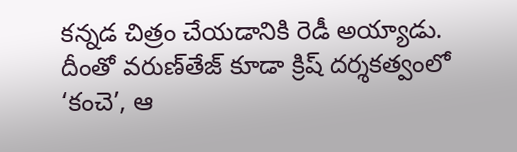కన్నడ చిత్రం చేయడానికి రెడీ అయ్యాడు. దీంతో వరుణ్‌తేజ్‌ కూడా క్రిష్‌ దర్శకత్వంలో ‘కంచె’, ఆ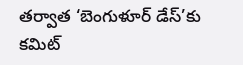తర్వాత ‘బెంగుళూర్‌ డేస్‌’కు కమిట్‌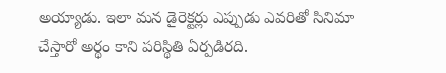అయ్యాడు. ఇలా మన డైరెక్టర్లు ఎప్పుడు ఎవరితో సినిమా చేస్తారో అర్థం కాని పరిస్థితి ఏర్పడిరది.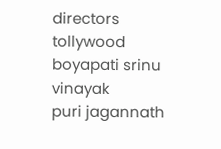directors
tollywood
boyapati srinu
vinayak
puri jagannath